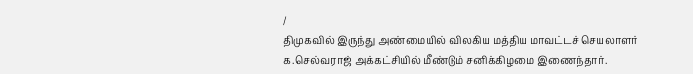/
திமுகவில் இருந்து அண்மையில் விலகிய மத்திய மாவட்டச் செயலாளர் க.செல்வராஜ் அக்கட்சியில் மீண்டும் சனிக்கிழமை இணைந்தார்.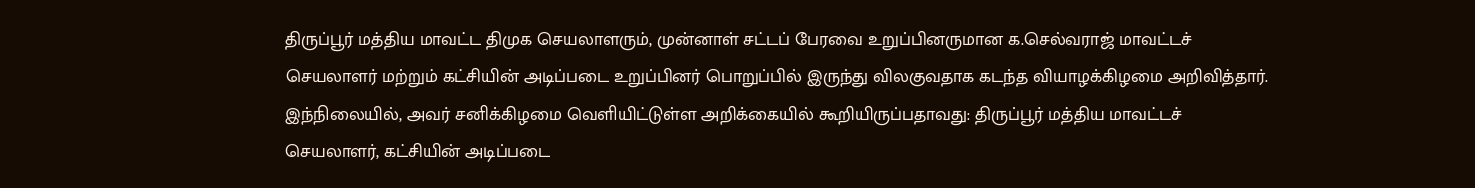திருப்பூர் மத்திய மாவட்ட திமுக செயலாளரும், முன்னாள் சட்டப் பேரவை உறுப்பினருமான க.செல்வராஜ் மாவட்டச் செயலாளர் மற்றும் கட்சியின் அடிப்படை உறுப்பினர் பொறுப்பில் இருந்து விலகுவதாக கடந்த வியாழக்கிழமை அறிவித்தார்.
இந்நிலையில், அவர் சனிக்கிழமை வெளியிட்டுள்ள அறிக்கையில் கூறியிருப்பதாவது: திருப்பூர் மத்திய மாவட்டச் செயலாளர், கட்சியின் அடிப்படை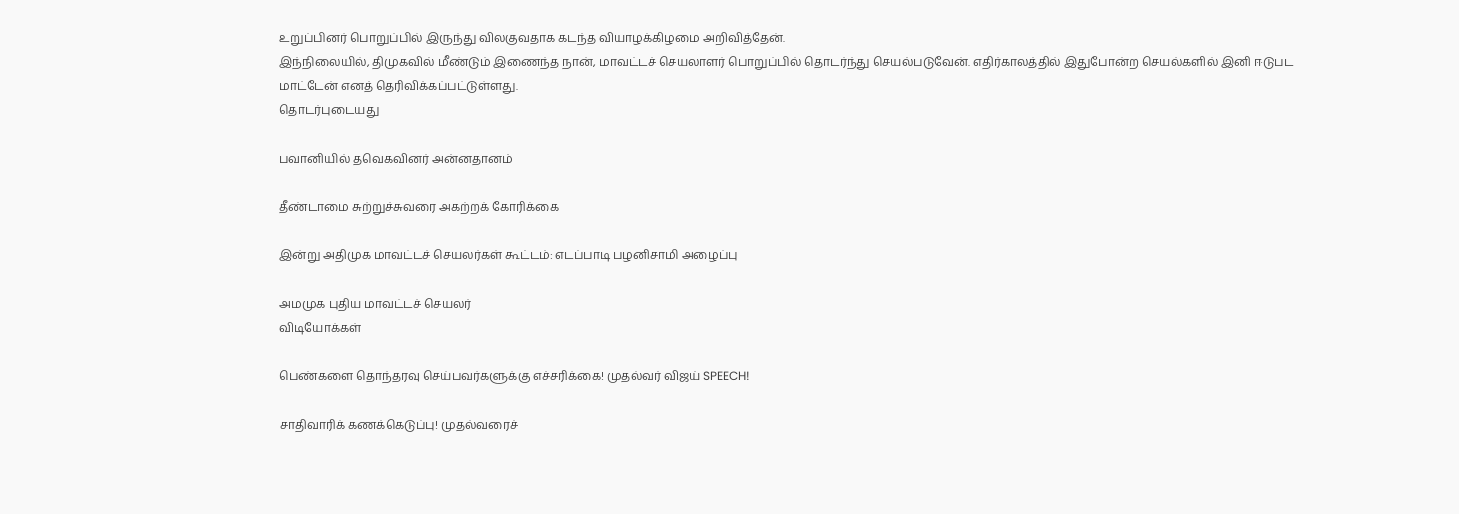உறுப்பினர் பொறுப்பில் இருந்து விலகுவதாக கடந்த வியாழக்கிழமை அறிவித்தேன்.
இந்நிலையில், திமுகவில் மீண்டும் இணைந்த நான், மாவட்டச் செயலாளர் பொறுப்பில் தொடர்ந்து செயல்படுவேன். எதிர்காலத்தில் இதுபோன்ற செயல்களில் இனி ஈடுபட மாட்டேன் எனத் தெரிவிக்கப்பட்டுள்ளது.
தொடர்புடையது

பவானியில் தவெகவினர் அன்னதானம்

தீண்டாமை சுற்றுச்சுவரை அகற்றக் கோரிக்கை

இன்று அதிமுக மாவட்டச் செயலர்கள் கூட்டம்: எடப்பாடி பழனிசாமி அழைப்பு

அமமுக புதிய மாவட்டச் செயலர்
விடியோக்கள்

பெண்களை தொந்தரவு செய்பவர்களுக்கு எச்சரிக்கை! முதல்வர் விஜய் SPEECH!

சாதிவாரிக் கணக்கெடுப்பு! முதல்வரைச்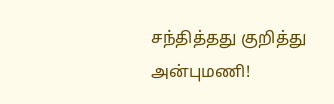சந்தித்தது குறித்து அன்புமணி!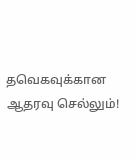தவெகவுக்கான ஆதரவு செல்லும்!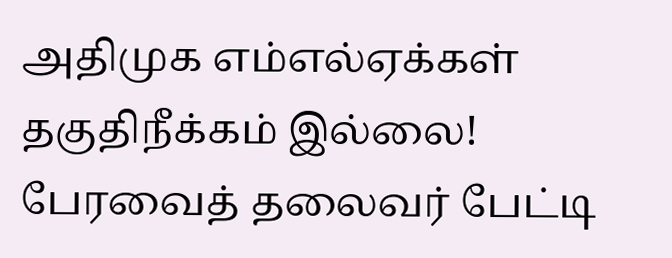அதிமுக எம்எல்ஏக்கள் தகுதிநீக்கம் இல்லை! பேரவைத் தலைவர் பேட்டி